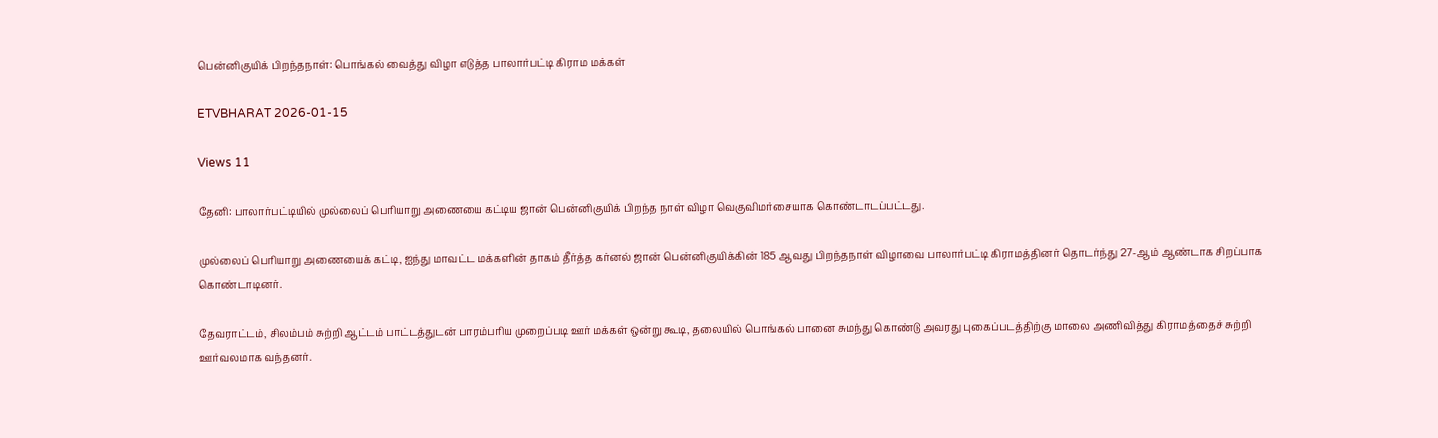பென்னிகுயிக் பிறந்தநாள்: பொங்கல் வைத்து விழா எடுத்த பாலார்பட்டி கிராம மக்கள்

ETVBHARAT 2026-01-15

Views 11

தேனி: பாலார்பட்டியில் முல்லைப் பெரியாறு அணையை கட்டிய ஜான் பென்னிகுயிக் பிறந்த நாள் விழா வெகுவிமர்சையாக கொண்டாடப்பட்டது.

முல்லைப் பெரியாறு அணையைக் கட்டி, ஐந்து மாவட்ட மக்களின் தாகம் தீர்த்த கர்னல் ஜான் பென்னிகுயிக்கின் 185 ஆவது பிறந்தநாள் விழாவை பாலார்பட்டி கிராமத்தினர் தொடர்ந்து 27-ஆம் ஆண்டாக சிறப்பாக கொண்டாடினர்.

தேவராட்டம், சிலம்பம் சுற்றி ஆட்டம் பாட்டத்துடன் பாரம்பரிய முறைப்படி ஊர் மக்கள் ஒன்று கூடி, தலையில் பொங்கல் பானை சுமந்து கொண்டு அவரது புகைப்படத்திற்கு மாலை அணிவித்து கிராமத்தைச் சுற்றி ஊர்வலமாக வந்தனர்.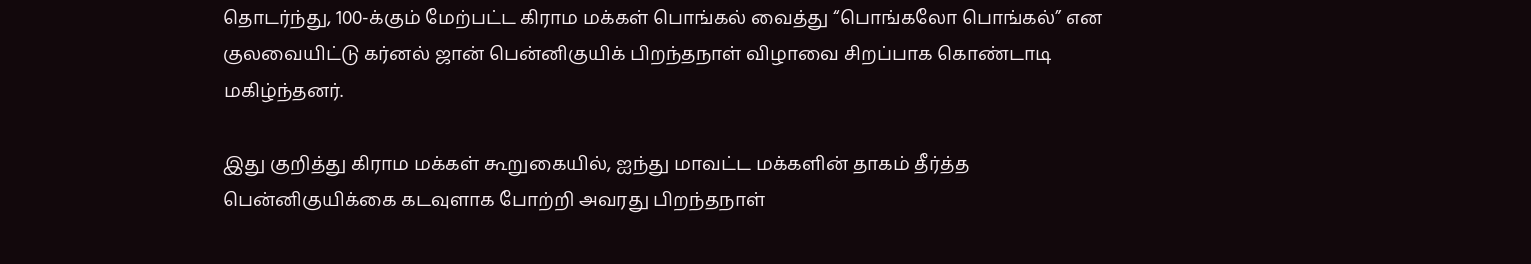தொடர்ந்து, 100-க்கும் மேற்பட்ட கிராம மக்கள் பொங்கல் வைத்து “பொங்கலோ பொங்கல்” என குலவையிட்டு கர்னல் ஜான் பென்னிகுயிக் பிறந்தநாள் விழாவை சிறப்பாக கொண்டாடி மகிழ்ந்தனர்.

இது குறித்து கிராம மக்கள் கூறுகையில், ஐந்து மாவட்ட மக்களின் தாகம் தீர்த்த பென்னிகுயிக்கை கடவுளாக போற்றி அவரது பிறந்தநாள்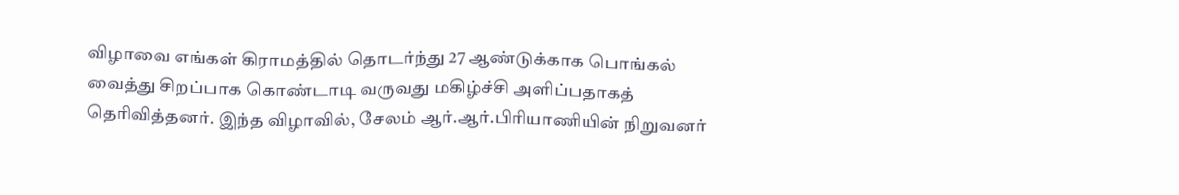விழாவை எங்கள் கிராமத்தில் தொடர்ந்து 27 ஆண்டுக்காக பொங்கல் வைத்து சிறப்பாக கொண்டாடி வருவது மகிழ்ச்சி அளிப்பதாகத் தெரிவித்தனர். இந்த விழாவில், சேலம் ஆர்.ஆர்.பிரியாணியின் நிறுவனர்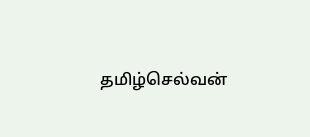தமிழ்செல்வன்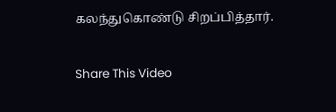கலந்துகொண்டு சிறப்பித்தார்.

Share This Video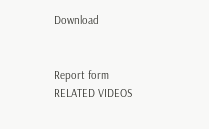Download


Report form
RELATED VIDEOS